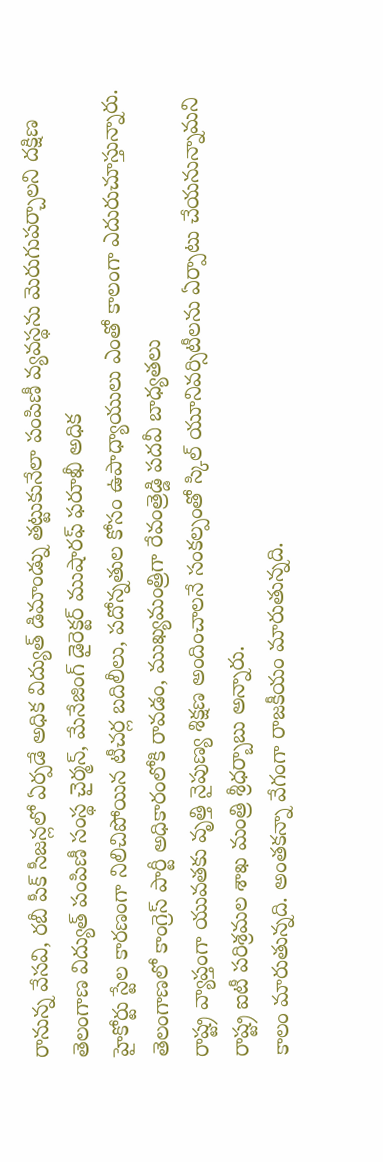రానున్న వేసవి, రబీ పీక్ సీజన్లలో ఏర్పడే అధిక విద్యుత్ డిమాండ్ను తట్టుకునేలా పంపిణీ వ్యవస్థను మెరుగుపర్చాలని దక్షిణ తెలంగాణ విద్యుత్ పంపిణీ సంస్థ చైర్మన్, మేనేజింగ్ డైరెక్టర్ ముషారఫ్ ఫరూఖీ అధిక
హైకోర్టు స్టేల కారణంగా నిలిచిపోయిన టీచర్ల బదిలీలు, పదోన్నతుల కోసం ఉపాధ్యాయులు ఎంతో కాలంగా ఎదురుచూస్తున్నారు. తెలంగాణలో కాంగ్రెస్ పార్టీ అధికారంలోకి రావడం, ముఖ్యమంత్రిగా రేవంత్రెడ్డి పదవీ బాధ్యతలు
రాష్ట్ర వ్యాప్తంగా యువతకు వృత్తి నైపుణ్య శిక్షణ అందించాలనే సంకల్పంతో స్కిల్ యూనివర్సిటీలను ఏర్పాటు చేయనున్నామని రాష్ట్ర ఐటీ పరిశ్రమల శాఖ మంత్రి శ్రీధర్బాబు అన్నారు.
కాలం మారుతున్నది. అంతకన్నా వేగంగా రాజకీయం మారుతున్నది.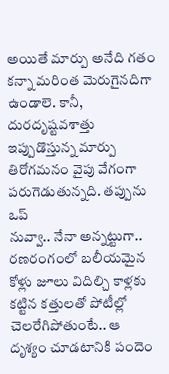అయితే మార్పు అనేది గతం కన్నా మరింత మెరుగైనదిగా ఉండాలె. కానీ, దురదృష్టవశాత్తు ఇప్పుడొస్తున్న మార్పు తిరోగమనం వైపు వేగంగా పరుగెడుతున్నది. తప్పును ఒప్
నువ్వా.. నేనా అన్నట్టుగా.. రణరంగంలో బలీయమైన కోళ్లు జూలు విదిల్చి కాళ్లకు కట్టిన కత్తులతో పోటీల్లో చెలరేగిపోతుంటే.. ఆ దృశ్యం చూడటానికి పందెం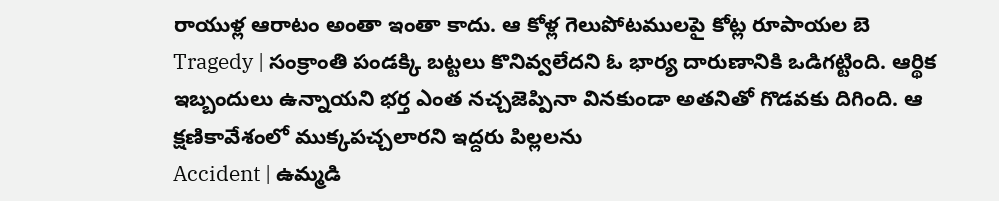రాయుళ్ల ఆరాటం అంతా ఇంతా కాదు. ఆ కోళ్ల గెలుపోటములపై కోట్ల రూపాయల బె
Tragedy | సంక్రాంతి పండక్కి బట్టలు కొనివ్వలేదని ఓ భార్య దారుణానికి ఒడిగట్టింది. ఆర్థిక ఇబ్బందులు ఉన్నాయని భర్త ఎంత నచ్చజెప్పినా వినకుండా అతనితో గొడవకు దిగింది. ఆ క్షణికావేశంలో ముక్కపచ్చలారని ఇద్దరు పిల్లలను
Accident | ఉమ్మడి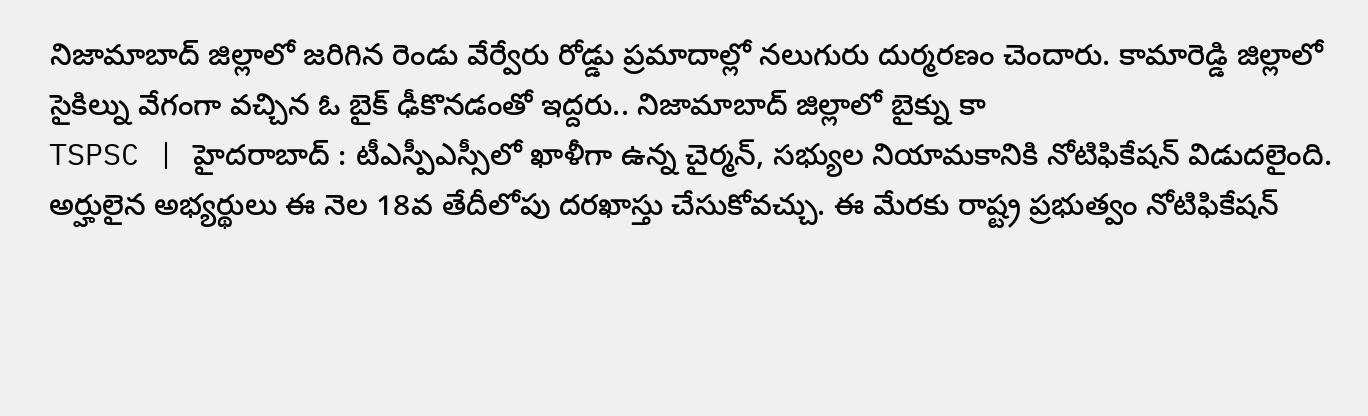నిజామాబాద్ జిల్లాలో జరిగిన రెండు వేర్వేరు రోడ్డు ప్రమాదాల్లో నలుగురు దుర్మరణం చెందారు. కామారెడ్డి జిల్లాలో సైకిల్ను వేగంగా వచ్చిన ఓ బైక్ ఢీకొనడంతో ఇద్దరు.. నిజామాబాద్ జిల్లాలో బైక్ను కా
TSPSC | హైదరాబాద్ : టీఎస్పీఎస్సీలో ఖాళీగా ఉన్న చైర్మన్, సభ్యుల నియామకానికి నోటిఫికేషన్ విడుదలైంది. అర్హులైన అభ్యర్థులు ఈ నెల 18వ తేదీలోపు దరఖాస్తు చేసుకోవచ్చు. ఈ మేరకు రాష్ట్ర ప్రభుత్వం నోటిఫికేషన్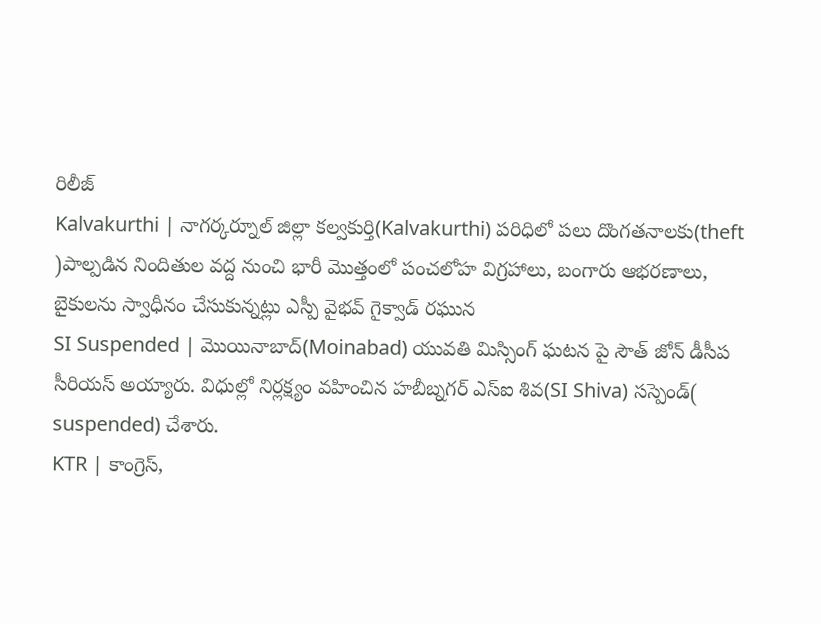రిలీజ్
Kalvakurthi | నాగర్కర్నూల్ జిల్లా కల్వకుర్తి(Kalvakurthi) పరిధిలో పలు దొంగతనాలకు(theft )పాల్పడిన నిందితుల వద్ద నుంచి భారీ మొత్తంలో పంచలోహ విగ్రహాలు, బంగారు ఆభరణాలు, బైకులను స్వాధీనం చేసుకున్నట్లు ఎస్పీ వైభవ్ గైక్వాడ్ రఘున
SI Suspended | మొయినాబాద్(Moinabad) యువతి మిస్సింగ్ ఘటన పై సౌత్ జోన్ డీసీప సీరియస్ అయ్యారు. విధుల్లో నిర్లక్ష్యం వహించిన హబీబ్నగర్ ఎస్ఐ శివ(SI Shiva) సస్పెండ్( suspended) చేశారు.
KTR | కాంగ్రెస్,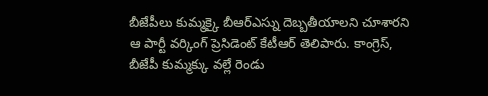బీజేపీలు కుమ్మక్కై బీఆర్ఎస్ను దెబ్బతీయాలని చూశారని ఆ పార్టీ వర్కింగ్ ప్రెసిడెంట్ కేటీఆర్ తెలిపారు. కాంగ్రెస్, బీజేపీ కుమ్మక్కు వల్లే రెండు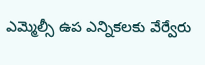ఎమ్మెల్సీ ఉప ఎన్నికలకు వేర్వేరు